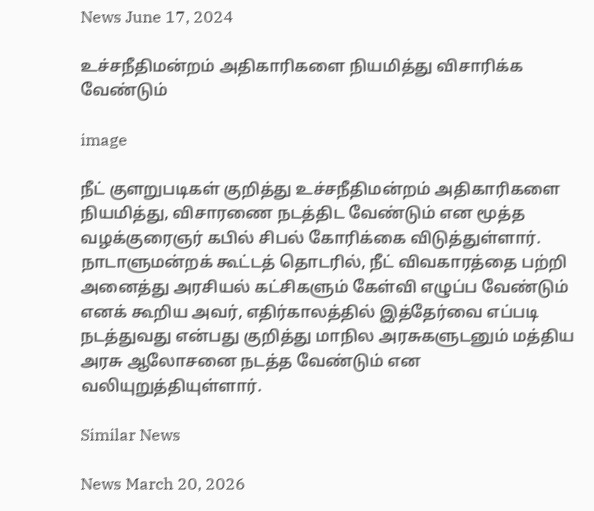News June 17, 2024

உச்சநீதிமன்றம் அதிகாரிகளை நியமித்து விசாரிக்க வேண்டும்

image

நீட் குளறுபடிகள் குறித்து உச்சநீதிமன்றம் அதிகாரிகளை நியமித்து, விசாரணை நடத்திட வேண்டும் என மூத்த வழக்குரைஞர் கபில் சிபல் கோரிக்கை விடுத்துள்ளார். நாடாளுமன்றக் கூட்டத் தொடரில், நீட் விவகாரத்தை பற்றி அனைத்து அரசியல் கட்சிகளும் கேள்வி எழுப்ப வேண்டும் எனக் கூறிய அவர், எதிர்காலத்தில் இத்தேர்வை எப்படி நடத்துவது என்பது குறித்து மாநில அரசுகளுடனும் மத்திய அரசு ஆலோசனை நடத்த வேண்டும் என வலியுறுத்தியுள்ளார்.

Similar News

News March 20, 2026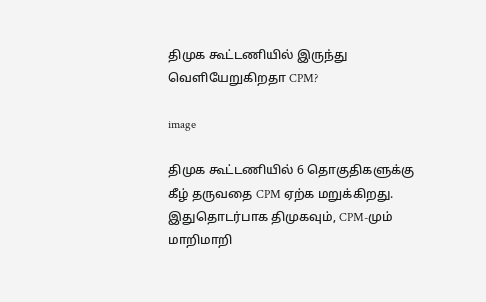திமுக கூட்டணியில் இருந்து வெளியேறுகிறதா CPM?

image

திமுக கூட்டணியில் 6 தொகுதிகளுக்கு கீழ் தருவதை CPM ஏற்க மறுக்கிறது. இதுதொடர்பாக திமுகவும், CPM-மும் மாறிமாறி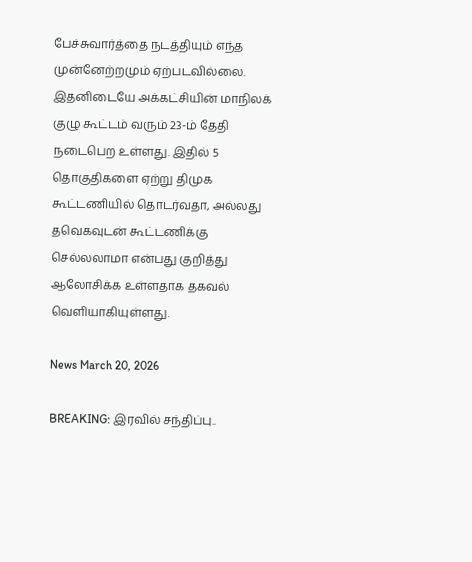பேச்சுவார்த்தை நடத்தியும் எந்த முன்னேற்றமும் ஏற்படவில்லை. இதனிடையே அக்கட்சியின் மாநிலக் குழு கூட்டம் வரும் 23-ம் தேதி நடைபெற உள்ளது. இதில் 5 தொகுதிகளை ஏற்று திமுக கூட்டணியில் தொடர்வதா, அல்லது தவெகவுடன் கூட்டணிக்கு செல்லலாமா என்பது குறித்து ஆலோசிக்க உள்ளதாக தகவல் வெளியாகியுள்ளது.

News March 20, 2026

BREAKING: இரவில் சந்திப்பு..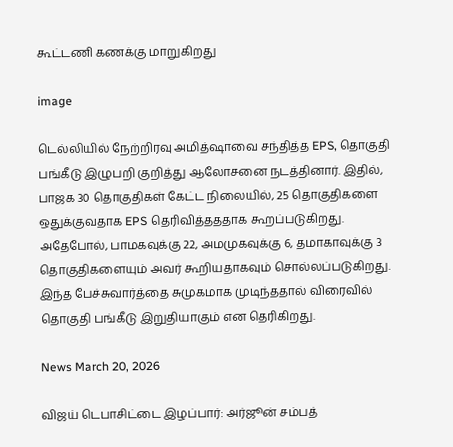கூட்டணி கணக்கு மாறுகிறது

image

டெல்லியில் நேற்றிரவு அமித்ஷாவை சந்தித்த EPS, தொகுதி பங்கீடு இழுபறி குறித்து ஆலோசனை நடத்தினார். இதில், பாஜக 30 தொகுதிகள் கேட்ட நிலையில், 25 தொகுதிகளை ஒதுக்குவதாக EPS தெரிவித்தததாக கூறப்படுகிறது. அதேபோல், பாமகவுக்கு 22, அமமுகவுக்கு 6, தமாகாவுக்கு 3 தொகுதிகளையும் அவர் கூறியதாகவும் சொல்லப்படுகிறது. இந்த பேச்சுவார்த்தை சுமுகமாக முடிந்ததால் விரைவில் தொகுதி பங்கீடு இறுதியாகும் என தெரிகிறது.

News March 20, 2026

விஜய் டெபாசிட்டை இழப்பார்: அர்ஜூன் சம்பத்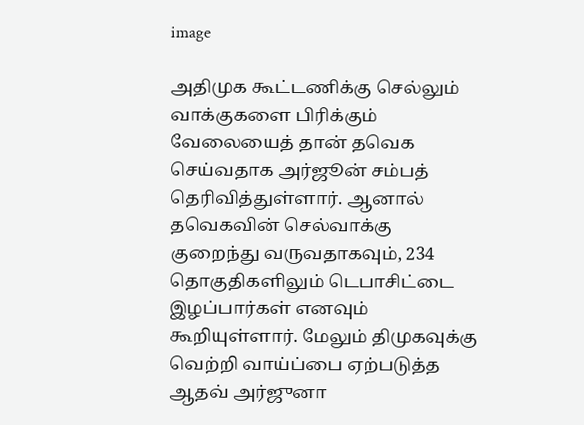image

அதிமுக கூட்டணிக்கு செல்லும் வாக்குகளை பிரிக்கும் வேலையைத் தான் தவெக செய்வதாக அர்ஜூன் சம்பத் தெரிவித்துள்ளார். ஆனால் தவெகவின் செல்வாக்கு குறைந்து வருவதாகவும், 234 தொகுதிகளிலும் டெபாசிட்டை இழப்பார்கள் எனவும் கூறியுள்ளார். மேலும் திமுகவுக்கு வெற்றி வாய்ப்பை ஏற்படுத்த ஆதவ் அர்ஜுனா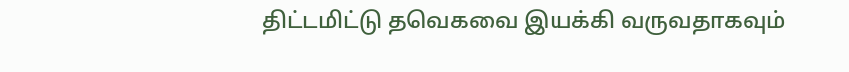திட்டமிட்டு தவெகவை இயக்கி வருவதாகவும்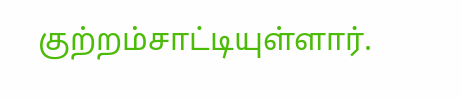குற்றம்சாட்டியுள்ளார்.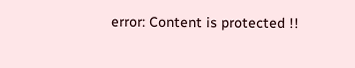error: Content is protected !!